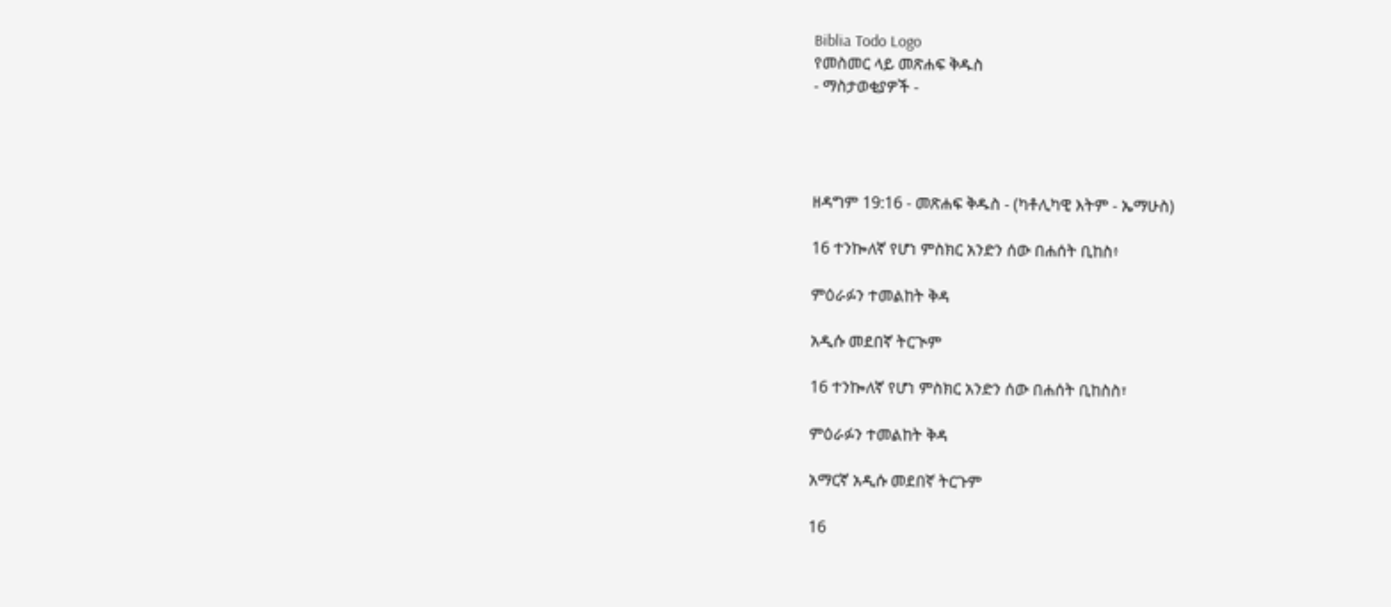Biblia Todo Logo
የመስመር ላይ መጽሐፍ ቅዱስ
- ማስታወቂያዎች -




ዘዳግም 19:16 - መጽሐፍ ቅዱስ - (ካቶሊካዊ እትም - ኤማሁስ)

16 ተንኰለኛ የሆነ ምስክር አንድን ሰው በሐሰት ቢከስ፥

ምዕራፉን ተመልከት ቅዳ

አዲሱ መደበኛ ትርጒም

16 ተንኰለኛ የሆነ ምስክር አንድን ሰው በሐሰት ቢከስስ፣

ምዕራፉን ተመልከት ቅዳ

አማርኛ አዲሱ መደበኛ ትርጉም

16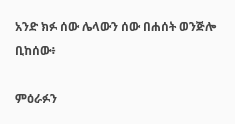አንድ ክፉ ሰው ሌላውን ሰው በሐሰት ወንጅሎ ቢከሰው፥

ምዕራፉን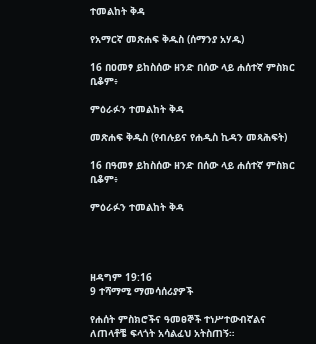ተመልከት ቅዳ

የአማርኛ መጽሐፍ ቅዱስ (ሰማንያ አሃዱ)

16 በዐመፃ ይከስሰው ዘንድ በሰው ላይ ሐሰተኛ ምስክር ቢቆም፥

ምዕራፉን ተመልከት ቅዳ

መጽሐፍ ቅዱስ (የብሉይና የሐዲስ ኪዳን መጻሕፍት)

16 በዓመፃ ይከስሰው ዘንድ በሰው ላይ ሐሰተኛ ምስክር ቢቆም፥

ምዕራፉን ተመልከት ቅዳ




ዘዳግም 19:16
9 ተሻማሚ ማመሳሰሪያዎች

የሐሰት ምስክሮችና ዓመፀኞች ተነሥተውብኛልና ለጠላቶቼ ፍላጎት አሳልፈህ አትስጠኝ።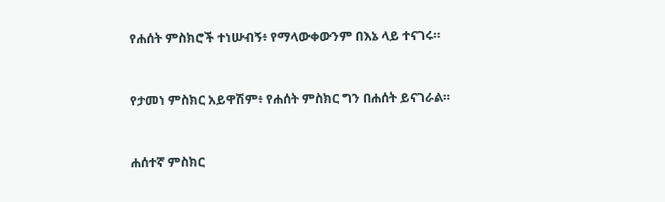የሐሰት ምስክሮች ተነሡብኝ፥ የማላውቀውንም በእኔ ላይ ተናገሩ።


የታመነ ምስክር አይዋሽም፥ የሐሰት ምስክር ግን በሐሰት ይናገራል።


ሐሰተኛ ምስክር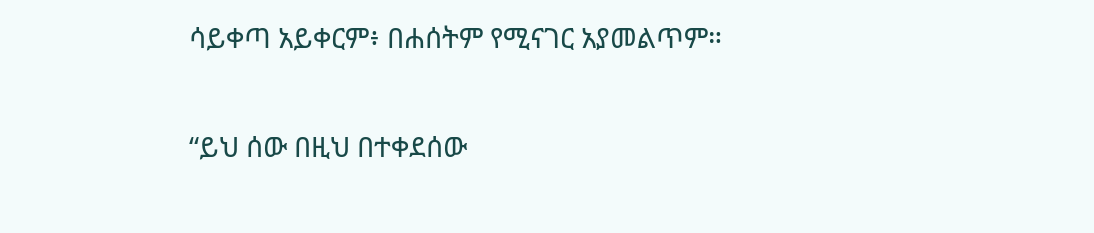ሳይቀጣ አይቀርም፥ በሐሰትም የሚናገር አያመልጥም።


“ይህ ሰው በዚህ በተቀደሰው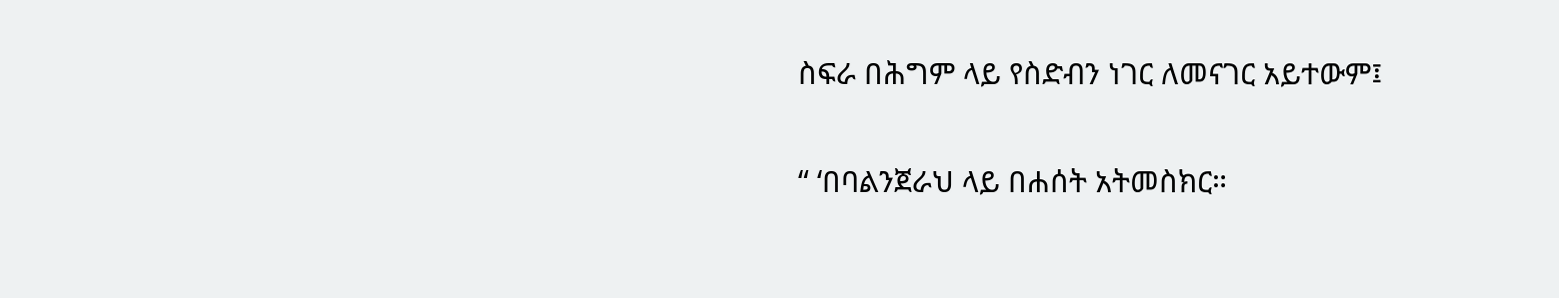ስፍራ በሕግም ላይ የስድብን ነገር ለመናገር አይተውም፤


“ ‘በባልንጀራህ ላይ በሐሰት አትመስክር።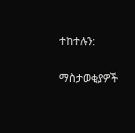ተከተሉን:

ማስታወቂያዎች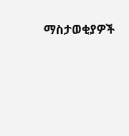ማስታወቂያዎች